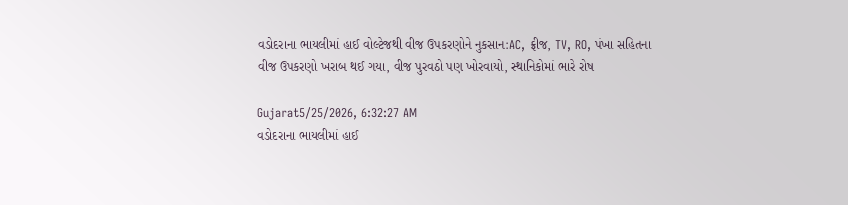વડોદરાના ભાયલીમાં હાઈ વોલ્ટેજથી વીજ ઉપકરણોને નુકસાન:AC, ફ્રીજ, TV, RO, પંખા સહિતના વીજ ઉપકરણો ખરાબ થઈ ગયા, વીજ પુરવઠો પણ ખોરવાયો, સ્થાનિકોમાં ભારે રોષ

Gujarat5/25/2026, 6:32:27 AM
વડોદરાના ભાયલીમાં હાઈ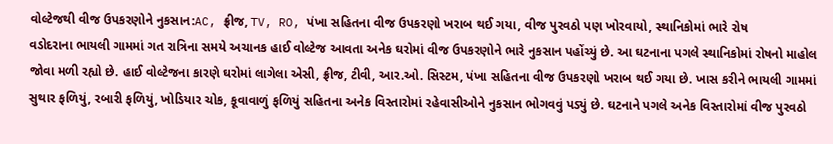વોલ્ટેજથી વીજ ઉપકરણોને નુકસાન:AC, ફ્રીજ, TV, RO, પંખા સહિતના વીજ ઉપકરણો ખરાબ થઈ ગયા, વીજ પુરવઠો પણ ખોરવાયો, સ્થાનિકોમાં ભારે રોષ
વડોદરાના ભાયલી ગામમાં ગત રાત્રિના સમયે અચાનક હાઈ વોલ્ટેજ આવતા અનેક ઘરોમાં વીજ ઉપકરણોને ભારે નુકસાન પહોંચ્યું છે. આ ઘટનાના પગલે સ્થાનિકોમાં રોષનો માહોલ જોવા મળી રહ્યો છે. હાઈ વોલ્ટેજના કારણે ઘરોમાં લાગેલા એસી, ફ્રીજ, ટીવી, આર.ઓ. સિસ્ટમ, પંખા સહિતના વીજ ઉપકરણો ખરાબ થઈ ગયા છે. ખાસ કરીને ભાયલી ગામમાં સુથાર ફળિયું, રબારી ફળિયું, ખોડિયાર ચોક, કૂવાવાળું ફળિયું સહિતના અનેક વિસ્તારોમાં રહેવાસીઓને નુકસાન ભોગવવું પડ્યું છે. ઘટનાને પગલે અનેક વિસ્તારોમાં વીજ પુરવઠો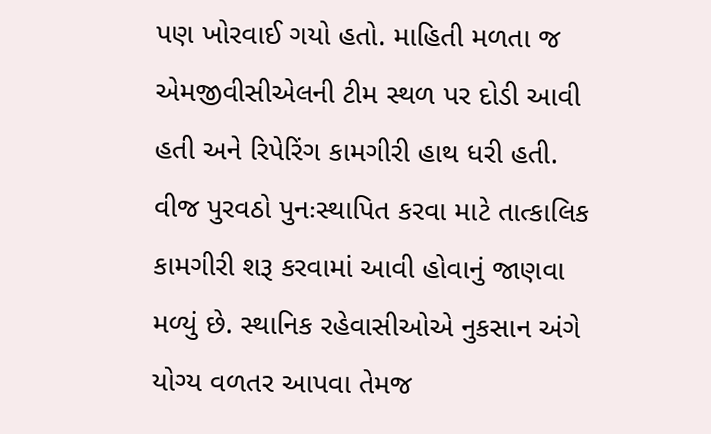પણ ખોરવાઈ ગયો હતો. માહિતી મળતા જ એમજીવીસીએલની ટીમ સ્થળ પર દોડી આવી હતી અને રિપેરિંગ કામગીરી હાથ ધરી હતી. વીજ પુરવઠો પુનઃસ્થાપિત કરવા માટે તાત્કાલિક કામગીરી શરૂ કરવામાં આવી હોવાનું જાણવા મળ્યું છે. સ્થાનિક રહેવાસીઓએ નુકસાન અંગે યોગ્ય વળતર આપવા તેમજ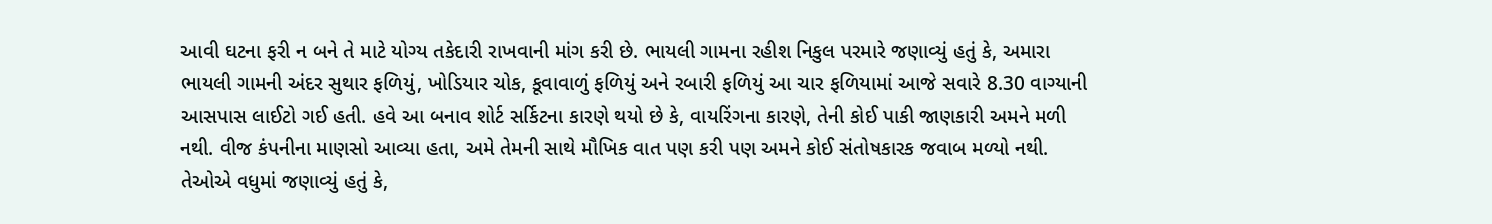આવી ઘટના ફરી ન બને તે માટે યોગ્ય તકેદારી રાખવાની માંગ કરી છે. ભાયલી ગામના રહીશ નિકુલ પરમારે જણાવ્યું હતું કે, અમારા ભાયલી ગામની અંદર સુથાર ફળિયું, ખોડિયાર ચોક, કૂવાવાળું ફળિયું અને રબારી ફળિયું આ ચાર ફળિયામાં આજે સવારે 8.30 વાગ્યાની આસપાસ લાઈટો ગઈ હતી. હવે આ બનાવ શોર્ટ સર્કિટના કારણે થયો છે કે, વાયરિંગના કારણે, તેની કોઈ પાકી જાણકારી અમને મળી નથી. વીજ કંપનીના માણસો આવ્યા હતા, અમે તેમની સાથે મૌખિક વાત પણ કરી પણ અમને કોઈ સંતોષકારક જવાબ મળ્યો નથી. તેઓએ વધુમાં જણાવ્યું હતું કે,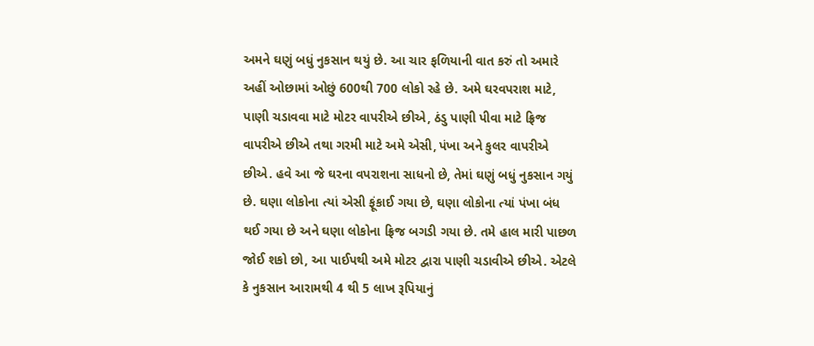અમને ઘણું બધું નુકસાન થયું છે. આ ચાર ફળિયાની વાત કરું તો અમારે અહીં ઓછામાં ઓછું 600થી 700 લોકો રહે છે. અમે ઘરવપરાશ માટે, પાણી ચડાવવા માટે મોટર વાપરીએ છીએ, ઠંડુ પાણી પીવા માટે ફ્રિજ વાપરીએ છીએ તથા ગરમી માટે અમે એસી, પંખા અને કુલર વાપરીએ છીએ. હવે આ જે ઘરના વપરાશના સાધનો છે, તેમાં ઘણું બધું નુકસાન ગયું છે. ઘણા લોકોના ત્યાં એસી ફૂંકાઈ ગયા છે, ઘણા લોકોના ત્યાં પંખા બંધ થઈ ગયા છે અને ઘણા લોકોના ફ્રિજ બગડી ગયા છે. તમે હાલ મારી પાછળ જોઈ શકો છો, આ પાઈપથી અમે મોટર દ્વારા પાણી ચડાવીએ છીએ. એટલે કે નુકસાન આરામથી 4 થી 5 લાખ રૂપિયાનું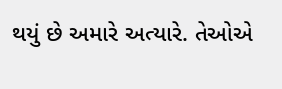થયું છે અમારે અત્યારે. તેઓએ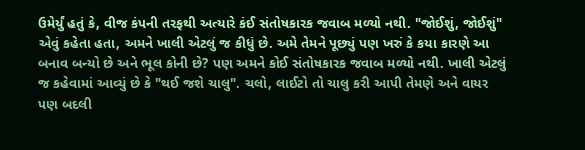ઉમેર્યું હતું કે, વીજ કંપની તરફથી અત્યારે કંઈ સંતોષકારક જવાબ મળ્યો નથી. "જોઈશું, જોઈશું" એવું કહેતા હતા, અમને ખાલી એટલું જ કીધું છે. અમે તેમને પૂછ્યું પણ ખરું કે કયા કારણે આ બનાવ બન્યો છે અને ભૂલ કોની છે? પણ અમને કોઈ સંતોષકારક જવાબ મળ્યો નથી. ખાલી એટલું જ કહેવામાં આવ્યું છે કે "થઈ જશે ચાલુ". ચલો, લાઈટો તો ચાલુ કરી આપી તેમણે અને વાયર પણ બદલી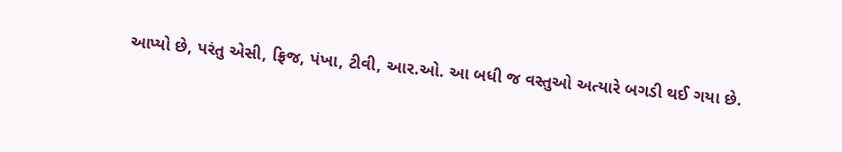આપ્યો છે, પરંતુ એસી, ફ્રિજ, પંખા, ટીવી, આર.ઓ. આ બધી જ વસ્તુઓ અત્યારે બગડી થઈ ગયા છે.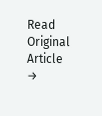Read Original Article →